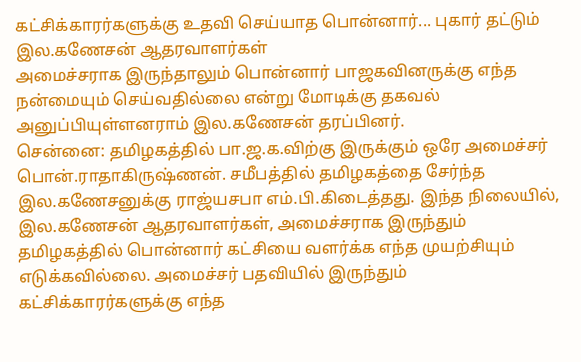கட்சிக்காரர்களுக்கு உதவி செய்யாத பொன்னார்... புகார் தட்டும் இல.கணேசன் ஆதரவாளர்கள்
அமைச்சராக இருந்தாலும் பொன்னார் பாஜகவினருக்கு எந்த நன்மையும் செய்வதில்லை என்று மோடிக்கு தகவல் அனுப்பியுள்ளனராம் இல.கணேசன் தரப்பினர்.
சென்னை: தமிழகத்தில் பா.ஜ.க.விற்கு இருக்கும் ஒரே அமைச்சர் பொன்.ராதாகிருஷ்ணன். சமீபத்தில் தமிழகத்தை சேர்ந்த இல.கணேசனுக்கு ராஜ்யசபா எம்.பி.கிடைத்தது. இந்த நிலையில், இல.கணேசன் ஆதரவாளர்கள், அமைச்சராக இருந்தும் தமிழகத்தில் பொன்னார் கட்சியை வளர்க்க எந்த முயற்சியும் எடுக்கவில்லை. அமைச்சர் பதவியில் இருந்தும் கட்சிக்காரர்களுக்கு எந்த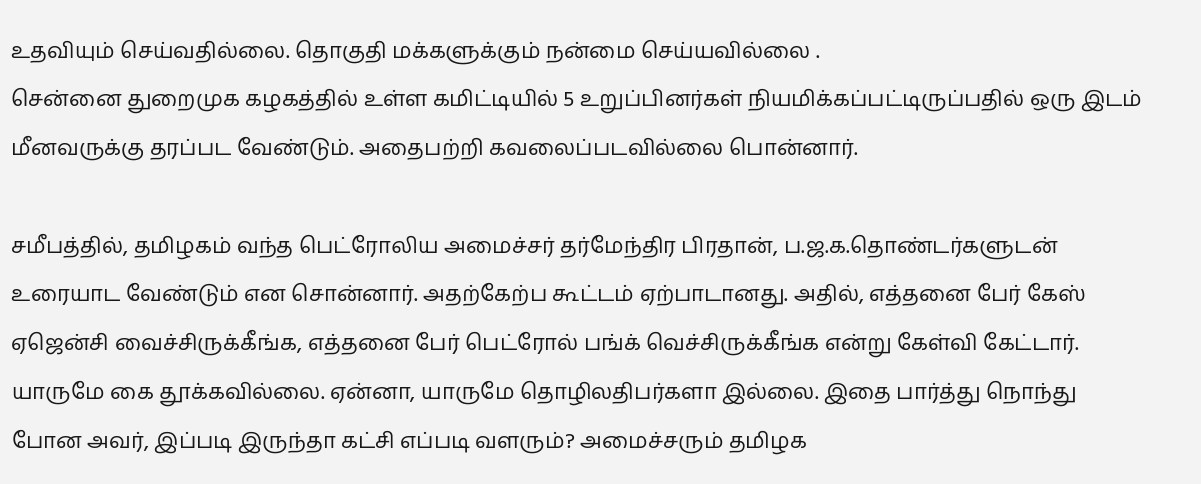உதவியும் செய்வதில்லை. தொகுதி மக்களுக்கும் நன்மை செய்யவில்லை .
சென்னை துறைமுக கழகத்தில் உள்ள கமிட்டியில் 5 உறுப்பினர்கள் நியமிக்கப்பட்டிருப்பதில் ஒரு இடம் மீனவருக்கு தரப்பட வேண்டும். அதைபற்றி கவலைப்படவில்லை பொன்னார்.

சமீபத்தில், தமிழகம் வந்த பெட்ரோலிய அமைச்சர் தர்மேந்திர பிரதான், ப.ஜ.க.தொண்டர்களுடன் உரையாட வேண்டும் என சொன்னார். அதற்கேற்ப கூட்டம் ஏற்பாடானது. அதில், எத்தனை பேர் கேஸ் ஏஜென்சி வைச்சிருக்கீங்க, எத்தனை பேர் பெட்ரோல் பங்க் வெச்சிருக்கீங்க என்று கேள்வி கேட்டார்.
யாருமே கை தூக்கவில்லை. ஏன்னா, யாருமே தொழிலதிபர்களா இல்லை. இதை பார்த்து நொந்து போன அவர், இப்படி இருந்தா கட்சி எப்படி வளரும்? அமைச்சரும் தமிழக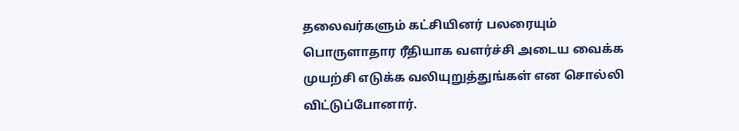தலைவர்களும் கட்சியினர் பலரையும் பொருளாதார ரீதியாக வளர்ச்சி அடைய வைக்க முயற்சி எடுக்க வலியுறுத்துங்கள் என சொல்லி விட்டுப்போனார்.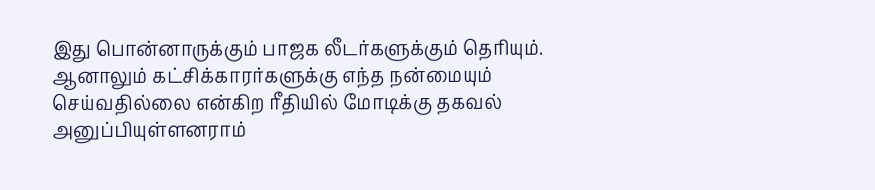இது பொன்னாருக்கும் பாஜக லீடர்களுக்கும் தெரியும். ஆனாலும் கட்சிக்காரர்களுக்கு எந்த நன்மையும் செய்வதில்லை என்கிற ரீதியில் மோடிக்கு தகவல் அனுப்பியுள்ளனராம்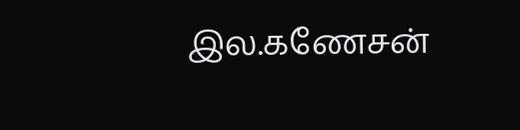இல.கணேசன்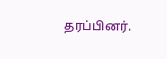தரப்பினர்.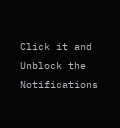Click it and Unblock the Notifications